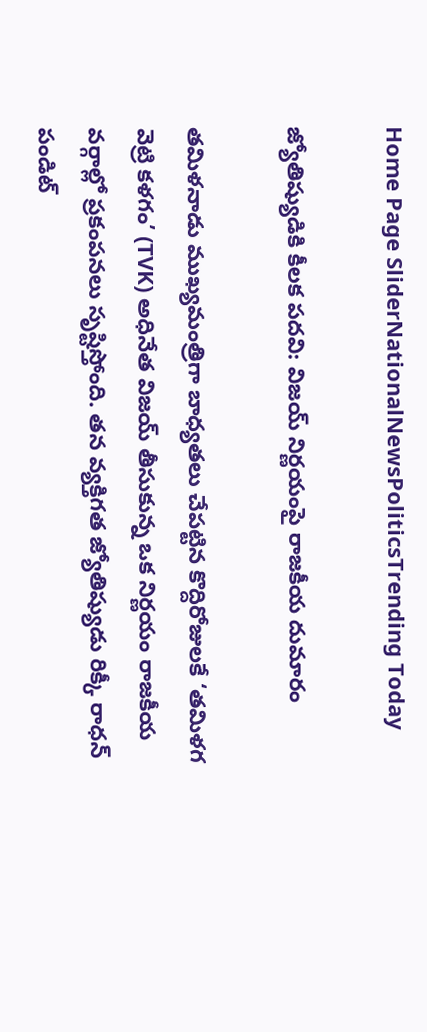Home Page SliderNationalNewsPoliticsTrending Today

జ్యోతిష్యుడికి కీలక పదవి: విజయ్ నిర్ణయంపై రాజకీయ దుమారం

తమిళనాడు ముఖ్యమంత్రిగా బాధ్యతలు చేపట్టిన కొద్దిరోజులకే ‘తమిళగ వెట్రి కళగం’ (TVK) అధినేత విజయ్ తీసుకున్న ఒక నిర్ణయం రాజకీయ వర్గాల్లో ప్రకంపనలు సృష్టిస్తోంది. తన వ్యక్తిగత జ్యోతిష్యుడు రిక్కీ రాధన్ పండిట్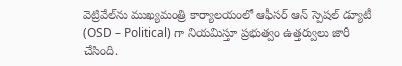వెట్రివేల్‌ను ముఖ్యమంత్రి కార్యాలయంలో ఆఫీసర్ ఆన్ స్పెషల్ డ్యూటీ (OSD – Political) గా నియమిస్తూ ప్రభుత్వం ఉత్తర్వులు జారీ చేసింది.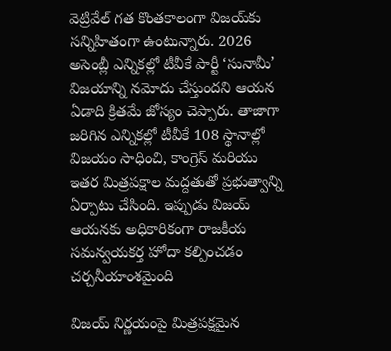వెట్రివేల్ గత కొంతకాలంగా విజయ్‌కు సన్నిహితంగా ఉంటున్నారు. 2026 అసెంబ్లీ ఎన్నికల్లో టీవీకే పార్టీ ‘సునామీ’ విజయాన్ని నమోదు చేస్తుందని ఆయన ఏడాది క్రితమే జోస్యం చెప్పారు. తాజాగా జరిగిన ఎన్నికల్లో టీవీకే 108 స్థానాల్లో విజయం సాధించి, కాంగ్రెస్ మరియు ఇతర మిత్రపక్షాల మద్దతుతో ప్రభుత్వాన్ని ఏర్పాటు చేసింది. ఇప్పుడు విజయ్ ఆయనకు అధికారికంగా రాజకీయ సమన్వయకర్త హోదా కల్పించడం చర్చనీయాంశమైంది

విజయ్ నిర్ణయంపై మిత్రపక్షమైన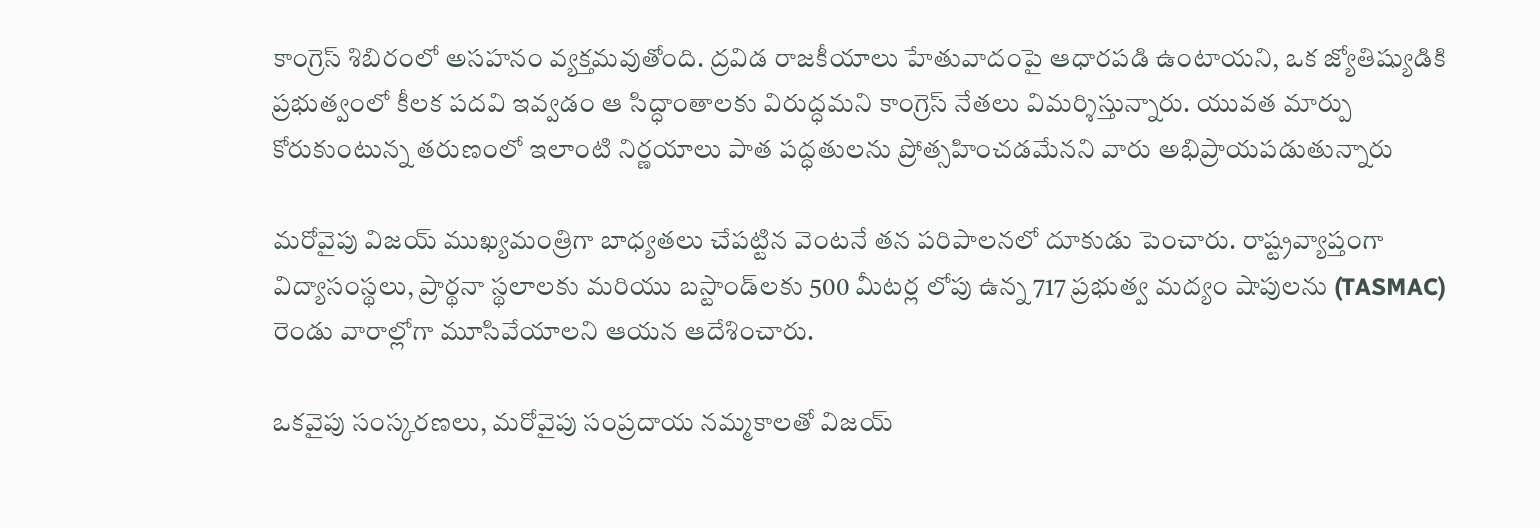కాంగ్రెస్ శిబిరంలో అసహనం వ్యక్తమవుతోంది. ద్రవిడ రాజకీయాలు హేతువాదంపై ఆధారపడి ఉంటాయని, ఒక జ్యోతిష్యుడికి ప్రభుత్వంలో కీలక పదవి ఇవ్వడం ఆ సిద్ధాంతాలకు విరుద్ధమని కాంగ్రెస్ నేతలు విమర్శిస్తున్నారు. యువత మార్పు కోరుకుంటున్న తరుణంలో ఇలాంటి నిర్ణయాలు పాత పద్ధతులను ప్రోత్సహించడమేనని వారు అభిప్రాయపడుతున్నారు

మరోవైపు విజయ్ ముఖ్యమంత్రిగా బాధ్యతలు చేపట్టిన వెంటనే తన పరిపాలనలో దూకుడు పెంచారు. రాష్ట్రవ్యాప్తంగా విద్యాసంస్థలు, ప్రార్థనా స్థలాలకు మరియు బస్టాండ్‌లకు 500 మీటర్ల లోపు ఉన్న 717 ప్రభుత్వ మద్యం షాపులను (TASMAC) రెండు వారాల్లోగా మూసివేయాలని ఆయన ఆదేశించారు.

ఒకవైపు సంస్కరణలు, మరోవైపు సంప్రదాయ నమ్మకాలతో విజయ్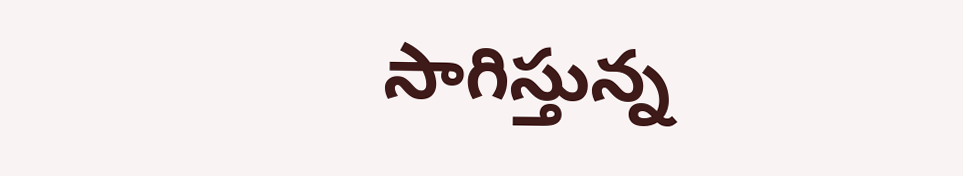సాగిస్తున్న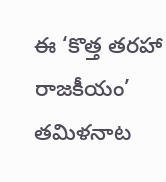ఈ ‘కొత్త తరహా రాజకీయం’ తమిళనాట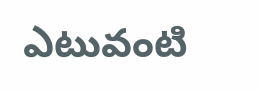ఎటువంటి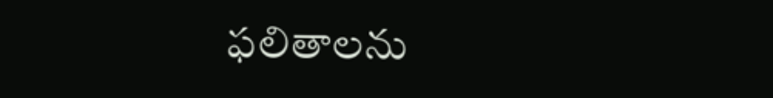ఫలితాలను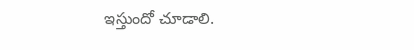ఇస్తుందో చూడాలి.